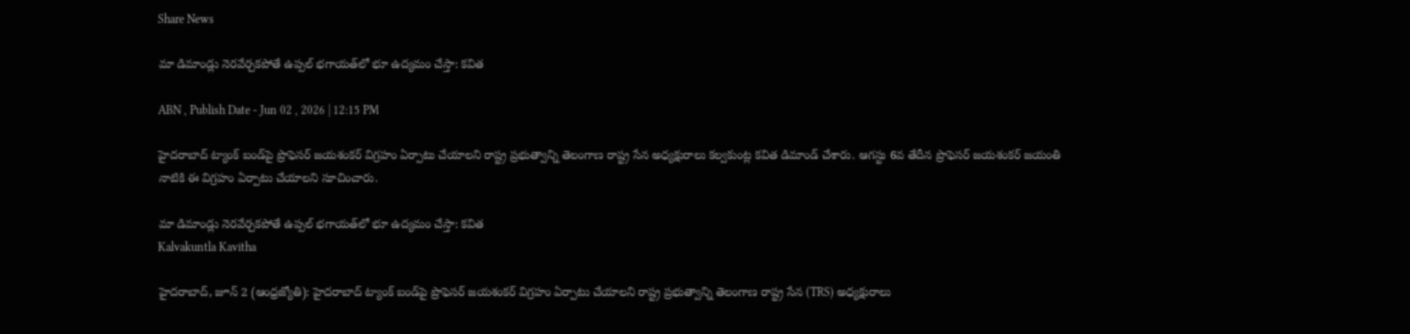Share News

మా డిమాండ్లు నెరవేర్చకపోతే ఉప్పల్ భగాయత్‌లో భూ ఉద్యమం చేస్తా: కవిత

ABN , Publish Date - Jun 02 , 2026 | 12:15 PM

హైదరాబాద్ ట్యాంక్ బండ్‌పై ప్రొఫెసర్ జయశంకర్ విగ్రహం ఏర్పాటు చేయాలని రాష్ట్ర ప్రభుత్వాన్ని తెలంగాణ రాష్ట్ర సేన అధ్యక్షురాలు కల్వకుంట్ల కవిత డిమాండ్ చేశారు. ఆగస్టు 6వ తేదీన ప్రొఫెసర్ జయశంకర్ జయంతి నాటికి ఈ విగ్రహం ఏర్పాటు చేయాలని సూచించారు.

మా డిమాండ్లు నెరవేర్చకపోతే ఉప్పల్ భగాయత్‌లో భూ ఉద్యమం చేస్తా: కవిత
Kalvakuntla Kavitha

హైదరాబాద్, జూన్ 2 (ఆంధ్రజ్యోతి): హైదరాబాద్ ట్యాంక్ బండ్‌పై ప్రొఫెసర్ జయశంకర్ విగ్రహం ఏర్పాటు చేయాలని రాష్ట్ర ప్రభుత్వాన్ని తెలంగాణ రాష్ట్ర సేన (TRS) అధ్యక్షురాలు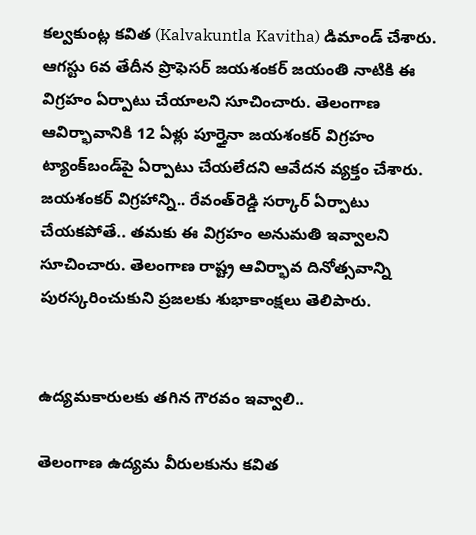కల్వకుంట్ల కవిత (Kalvakuntla Kavitha) డిమాండ్ చేశారు. ఆగస్టు 6వ తేదీన ప్రొఫెసర్ జయశంకర్ జయంతి నాటికి ఈ విగ్రహం ఏర్పాటు చేయాలని సూచించారు. తెలంగాణ ఆవిర్భావానికి 12 ఏళ్లు పూర్తైనా జయశంకర్ విగ్రహం ట్యాంక్‌బండ్‌పై ఏర్పాటు చేయలేదని ఆవేదన వ్యక్తం చేశారు. జయశంకర్ విగ్రహాన్ని.. రేవంత్‌రెడ్డి సర్కార్ ఏర్పాటు చేయకపోతే.. తమకు ఈ విగ్రహం అనుమతి ఇవ్వాలని సూచించారు. తెలంగాణ రాష్ట్ర ఆవిర్భావ దినోత్సవాన్ని పురస్కరించుకుని ప్రజలకు శుభాకాంక్షలు తెలిపారు.


ఉద్యమకారులకు తగిన గౌరవం ఇవ్వాలి..

తెలంగాణ ఉద్యమ వీరులకును కవిత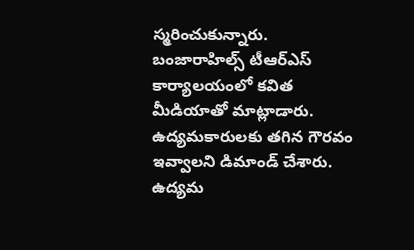స్మరించుకున్నారు. బంజారాహిల్స్ టీఆర్ఎస్ కార్యాలయంలో కవిత మీడియాతో మాట్లాడారు. ఉద్యమకారులకు తగిన గౌరవం ఇవ్వాలని డిమాండ్ చేశారు. ఉద్యమ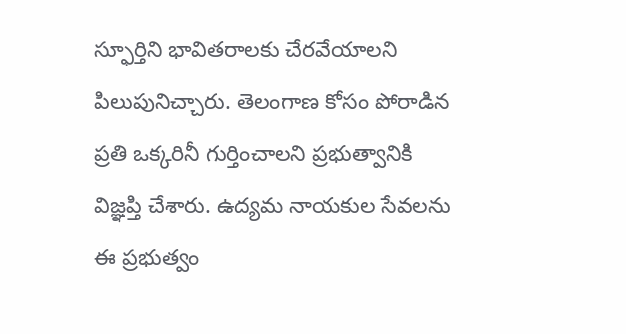స్ఫూర్తిని భావితరాలకు చేరవేయాలని పిలుపునిచ్చారు. తెలంగాణ కోసం పోరాడిన ప్రతి ఒక్కరినీ గుర్తించాలని ప్రభుత్వానికి విజ్ఞప్తి చేశారు. ఉద్యమ నాయకుల సేవలను ఈ ప్రభుత్వం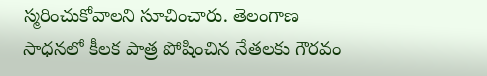స్మరించుకోవాలని సూచించారు. తెలంగాణ సాధనలో కీలక పాత్ర పోషించిన నేతలకు గౌరవం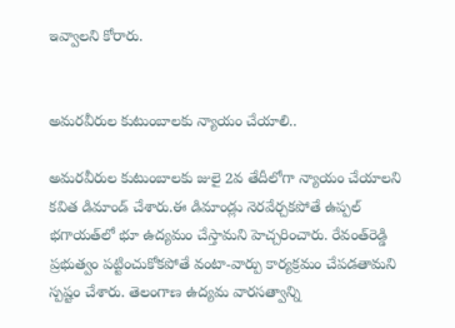ఇవ్వాలని కోరారు.


అమరవీరుల కుటుంబాలకు న్యాయం చేయాలి..

అమరవీరుల కుటుంబాలకు జులై 2వ తేదీలోగా న్యాయం చేయాలని కవిత డిమాండ్ చేశారు.ఈ డిమాండ్లు నెరవేర్చకపోతే ఉప్పల్ భగాయత్‌లో భూ ఉద్యమం చేస్తామని హెచ్చరించారు. రేవంత్‌రెడ్డి ప్రభుత్వం పట్టించుకోకపోతే వంటా-వార్పు కార్యక్రమం చేపడతామని స్పష్టం చేశారు. తెలంగాణ ఉద్యమ వారసత్వాన్ని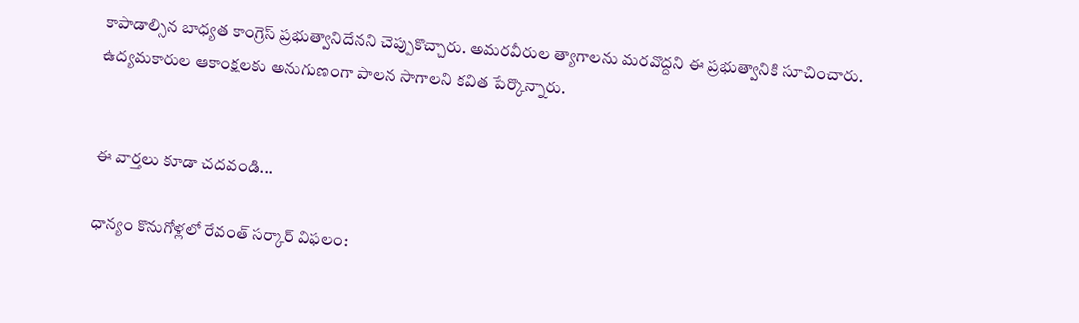కాపాడాల్సిన బాధ్యత కాంగ్రెస్ ప్రభుత్వానిదేనని చెప్పుకొచ్చారు. అమరవీరుల త్యాగాలను మరవొద్దని ఈ ప్రభుత్వానికి సూచించారు. ఉద్యమకారుల ఆకాంక్షలకు అనుగుణంగా పాలన సాగాలని కవిత పేర్కొన్నారు.


ఈ వార్తలు కూడా చదవండి...

ధాన్యం కొనుగోళ్లలో రేవంత్ సర్కార్ విఫలం: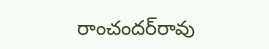రాంచందర్‌రావు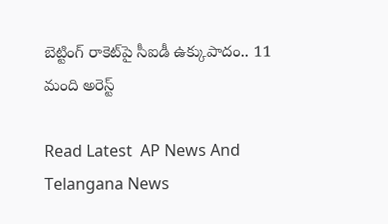బెట్టింగ్ రాకెట్‌పై సీఐడీ ఉక్కుపాదం.. 11 మంది అరెస్ట్

Read Latest  AP News And Telangana News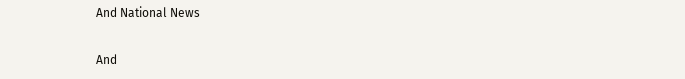And National News

And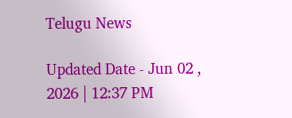Telugu News

Updated Date - Jun 02 , 2026 | 12:37 PM